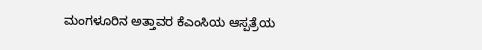ಮಂಗಳೂರಿನ ಅತ್ತಾವರ ಕೆಎಂಸಿಯ ಆಸ್ಪತ್ರೆಯ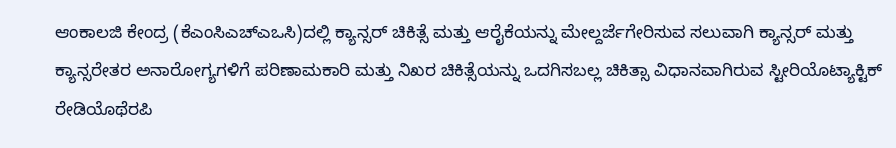ಆಂಕಾಲಜಿ ಕೇಂದ್ರ (ಕೆಎಂಸಿಎಚ್ಎಒಸಿ)ದಲ್ಲಿ ಕ್ಯಾನ್ಸರ್ ಚಿಕಿತ್ಸೆ ಮತ್ತು ಆರೈಕೆಯನ್ನು ಮೇಲ್ದರ್ಜೆಗೇರಿಸುವ ಸಲುವಾಗಿ ಕ್ಯಾನ್ಸರ್ ಮತ್ತು ಕ್ಯಾನ್ಸರೇತರ ಅನಾರೋಗ್ಯಗಳಿಗೆ ಪರಿಣಾಮಕಾರಿ ಮತ್ತು ನಿಖರ ಚಿಕಿತ್ಸೆಯನ್ನು ಒದಗಿಸಬಲ್ಲ ಚಿಕಿತ್ಸಾ ವಿಧಾನವಾಗಿರುವ ಸ್ಟೀರಿಯೊಟ್ಯಾಕ್ಟಿಕ್ ರೇಡಿಯೊಥೆರಪಿ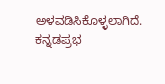ಅಳವಡಿಸಿಕೊಳ್ಳಲಾಗಿದೆ.
ಕನ್ನಡಪ್ರಭ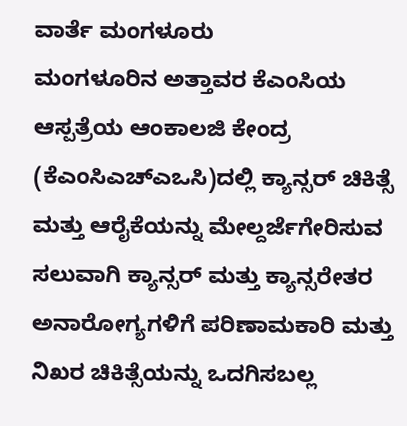ವಾರ್ತೆ ಮಂಗಳೂರು
ಮಂಗಳೂರಿನ ಅತ್ತಾವರ ಕೆಎಂಸಿಯ ಆಸ್ಪತ್ರೆಯ ಆಂಕಾಲಜಿ ಕೇಂದ್ರ (ಕೆಎಂಸಿಎಚ್ಎಒಸಿ)ದಲ್ಲಿ ಕ್ಯಾನ್ಸರ್ ಚಿಕಿತ್ಸೆ ಮತ್ತು ಆರೈಕೆಯನ್ನು ಮೇಲ್ದರ್ಜೆಗೇರಿಸುವ ಸಲುವಾಗಿ ಕ್ಯಾನ್ಸರ್ ಮತ್ತು ಕ್ಯಾನ್ಸರೇತರ ಅನಾರೋಗ್ಯಗಳಿಗೆ ಪರಿಣಾಮಕಾರಿ ಮತ್ತು ನಿಖರ ಚಿಕಿತ್ಸೆಯನ್ನು ಒದಗಿಸಬಲ್ಲ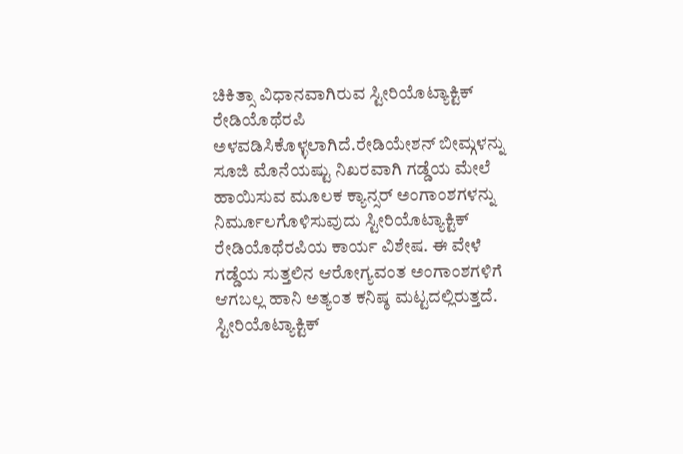ಚಿಕಿತ್ಸಾ ವಿಧಾನವಾಗಿರುವ ಸ್ಟೀರಿಯೊಟ್ಯಾಕ್ಟಿಕ್ ರೇಡಿಯೊಥೆರಪಿ ಅಳವಡಿಸಿಕೊಳ್ಳಲಾಗಿದೆ.ರೇಡಿಯೇಶನ್ ಬೀಮ್ಗಳನ್ನು ಸೂಜಿ ಮೊನೆಯಷ್ಟು ನಿಖರವಾಗಿ ಗಡ್ಡೆಯ ಮೇಲೆ ಹಾಯಿಸುವ ಮೂಲಕ ಕ್ಯಾನ್ಸರ್ ಅಂಗಾಂಶಗಳನ್ನು ನಿರ್ಮೂಲಗೊಳಿಸುವುದು ಸ್ಟೀರಿಯೊಟ್ಯಾಕ್ಟಿಕ್ ರೇಡಿಯೊಥೆರಪಿಯ ಕಾರ್ಯ ವಿಶೇಷ. ಈ ವೇಳೆ ಗಡ್ಡೆಯ ಸುತ್ತಲಿನ ಆರೋಗ್ಯವಂತ ಅಂಗಾಂಶಗಳಿಗೆ ಆಗಬಲ್ಲ ಹಾನಿ ಅತ್ಯಂತ ಕನಿಷ್ಠ ಮಟ್ಟದಲ್ಲಿರುತ್ತದೆ. ಸ್ಟೀರಿಯೊಟ್ಯಾಕ್ಟಿಕ್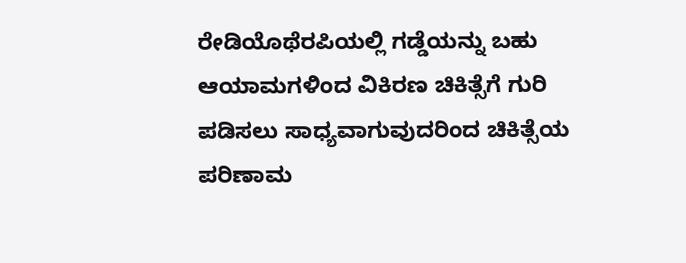ರೇಡಿಯೊಥೆರಪಿಯಲ್ಲಿ ಗಡ್ಡೆಯನ್ನು ಬಹು ಆಯಾಮಗಳಿಂದ ವಿಕಿರಣ ಚಿಕಿತ್ಸೆಗೆ ಗುರಿ ಪಡಿಸಲು ಸಾಧ್ಯವಾಗುವುದರಿಂದ ಚಿಕಿತ್ಸೆಯ ಪರಿಣಾಮ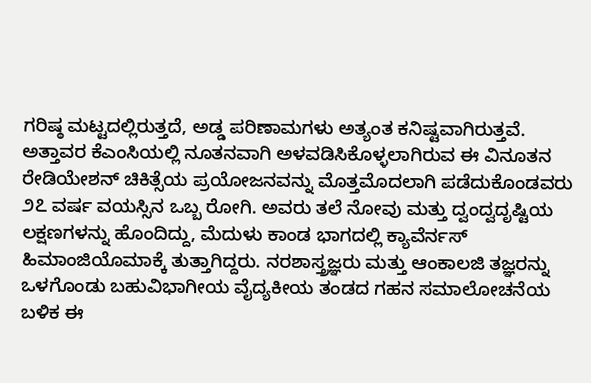ಗರಿಷ್ಠ ಮಟ್ಟದಲ್ಲಿರುತ್ತದೆ, ಅಡ್ಡ ಪರಿಣಾಮಗಳು ಅತ್ಯಂತ ಕನಿಷ್ಟವಾಗಿರುತ್ತವೆ.
ಅತ್ತಾವರ ಕೆಎಂಸಿಯಲ್ಲಿ ನೂತನವಾಗಿ ಅಳವಡಿಸಿಕೊಳ್ಳಲಾಗಿರುವ ಈ ವಿನೂತನ ರೇಡಿಯೇಶನ್ ಚಿಕಿತ್ಸೆಯ ಪ್ರಯೋಜನವನ್ನು ಮೊತ್ತಮೊದಲಾಗಿ ಪಡೆದುಕೊಂಡವರು ೨೭ ವರ್ಷ ವಯಸ್ಸಿನ ಒಬ್ಬ ರೋಗಿ. ಅವರು ತಲೆ ನೋವು ಮತ್ತು ದ್ವಂದ್ವದೃಷ್ಟಿಯ ಲಕ್ಷಣಗಳನ್ನು ಹೊಂದಿದ್ದು, ಮೆದುಳು ಕಾಂಡ ಭಾಗದಲ್ಲಿ ಕ್ಯಾವೆರ್ನಸ್ ಹಿಮಾಂಜಿಯೊಮಾಕ್ಕೆ ತುತ್ತಾಗಿದ್ದರು. ನರಶಾಸ್ತ್ರಜ್ಞರು ಮತ್ತು ಆಂಕಾಲಜಿ ತಜ್ಞರನ್ನು ಒಳಗೊಂಡು ಬಹುವಿಭಾಗೀಯ ವೈದ್ಯಕೀಯ ತಂಡದ ಗಹನ ಸಮಾಲೋಚನೆಯ ಬಳಿಕ ಈ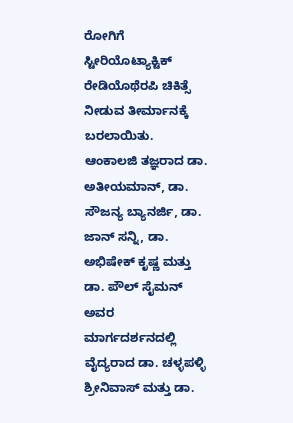ರೋಗಿಗೆ ಸ್ಟೀರಿಯೊಟ್ಯಾಕ್ಟಿಕ್ ರೇಡಿಯೊಥೆರಪಿ ಚಿಕಿತ್ಸೆ ನೀಡುವ ತೀರ್ಮಾನಕ್ಕೆ ಬರಲಾಯಿತು.
ಆಂಕಾಲಜಿ ತಜ್ಞರಾದ ಡಾ. ಅತೀಯಮಾನ್, ಡಾ. ಸೌಜನ್ಯ ಬ್ಯಾನರ್ಜಿ, ಡಾ. ಜಾನ್ ಸನ್ನಿ, ಡಾ. ಅಭಿಷೇಕ್ ಕೃಷ್ಣ ಮತ್ತು ಡಾ. ಪೌಲ್ ಸೈಮನ್ ಅವರ ಮಾರ್ಗದರ್ಶನದಲ್ಲಿ ವೈದ್ಯರಾದ ಡಾ. ಚಳ್ಳಪಳ್ಳಿ ಶ್ರೀನಿವಾಸ್ ಮತ್ತು ಡಾ.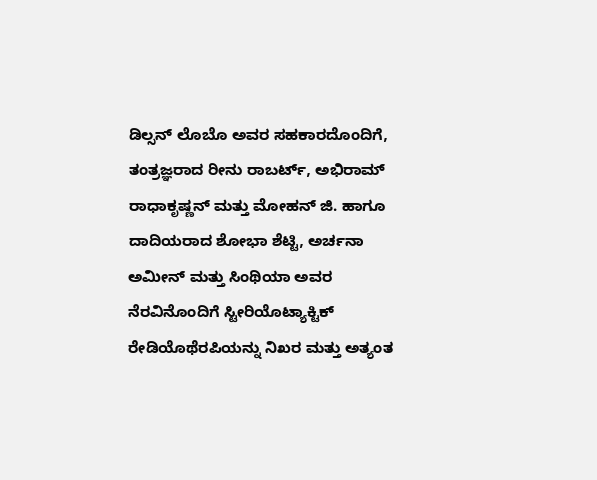ಡಿಲ್ಸನ್ ಲೊಬೊ ಅವರ ಸಹಕಾರದೊಂದಿಗೆ, ತಂತ್ರಜ್ಞರಾದ ರೀನು ರಾಬರ್ಟ್, ಅಭಿರಾಮ್ ರಾಧಾಕೃಷ್ಣನ್ ಮತ್ತು ಮೋಹನ್ ಜಿ. ಹಾಗೂ ದಾದಿಯರಾದ ಶೋಭಾ ಶೆಟ್ಟಿ, ಅರ್ಚನಾ ಅಮೀನ್ ಮತ್ತು ಸಿಂಥಿಯಾ ಅವರ ನೆರವಿನೊಂದಿಗೆ ಸ್ಟೀರಿಯೊಟ್ಯಾಕ್ಟಿಕ್ ರೇಡಿಯೊಥೆರಪಿಯನ್ನು ನಿಖರ ಮತ್ತು ಅತ್ಯಂತ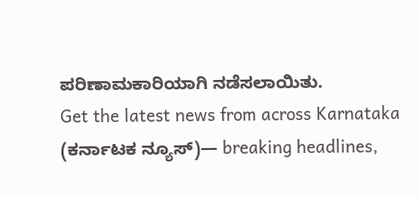ಪರಿಣಾಮಕಾರಿಯಾಗಿ ನಡೆಸಲಾಯಿತು.
Get the latest news from across Karnataka (ಕರ್ನಾಟಕ ನ್ಯೂಸ್)— breaking headlines,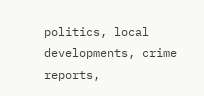politics, local developments, crime reports,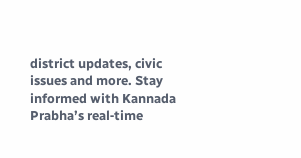district updates, civic issues and more. Stay informed with Kannada Prabha’s real‑time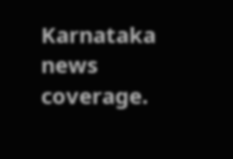Karnataka news coverage.